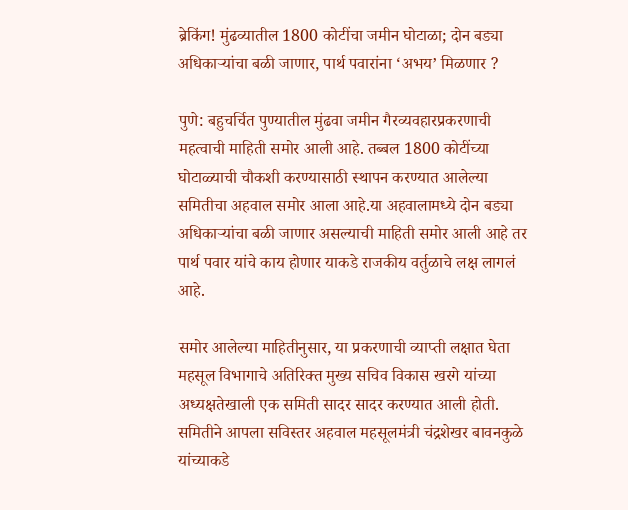ब्रेकिंग! मुंढव्यातील 1800 कोटींचा जमीन घोटाळा; दोन बड्या अधिकाऱ्यांचा बळी जाणार, पार्थ पवारांना ‘अभय’ मिळणार ?

पुणे: बहुचर्चित पुण्यातील मुंढवा जमीन गैरव्यवहारप्रकरणाची महत्वाची माहिती समोर आली आहे. तब्बल 1800 कोटींच्या घोटाळ्याची चौकशी करण्यासाठी स्थापन करण्यात आलेल्या समितीचा अहवाल समोर आला आहे.या अहवालामध्ये दोन बड्या अधिकाऱ्यांचा बळी जाणार असल्याची माहिती समोर आली आहे तर पार्थ पवार यांचे काय होणार याकडे राजकीय वर्तुळाचे लक्ष लागलं आहे.

समोर आलेल्या माहितीनुसार, या प्रकरणाची व्याप्ती लक्षात घेता महसूल विभागाचे अतिरिक्त मुख्य सचिव विकास खरगे यांच्या अध्यक्षतेखाली एक समिती सादर सादर करण्यात आली होती. समितीने आपला सविस्तर अहवाल महसूलमंत्री चंद्रशेखर बावनकुळे यांच्याकडे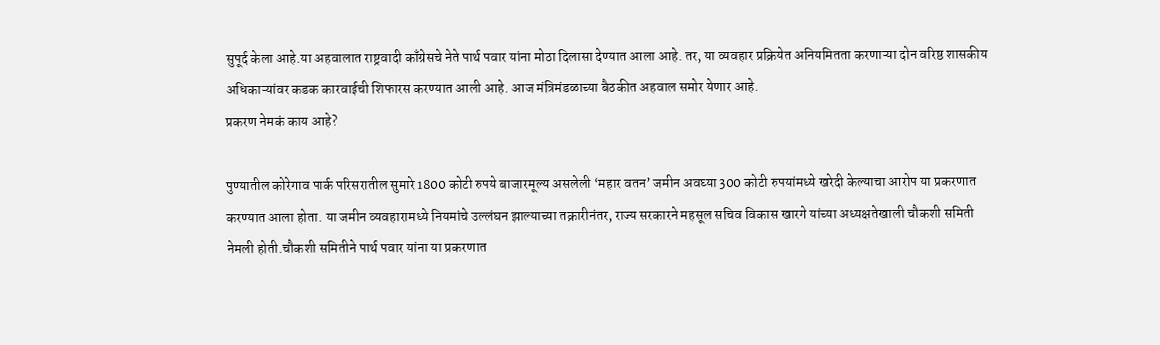सुपूर्द केला आहे.या अहवालात राष्ट्रवादी काँग्रेसचे नेते पार्थ पवार यांना मोठा दिलासा देण्यात आला आहे. तर, या व्यवहार प्रक्रियेत अनियमितता करणाऱ्या दोन वरिष्ठ शासकीय अधिकाऱ्यांवर कडक कारवाईची शिफारस करण्यात आली आहे. आज मंत्रिमंडळाच्या बैठकीत अहवाल समोर येणार आहे.
प्रकरण नेमकं काय आहे?

पुण्यातील कोरेगाव पार्क परिसरातील सुमारे 1800 कोटी रुपये बाजारमूल्य असलेली ‘महार वतन’ जमीन अवघ्या 300 कोटी रुपयांमध्ये खरेदी केल्याचा आरोप या प्रकरणात करण्यात आला होता. या जमीन व्यवहारामध्ये नियमांचे उल्लंघन झाल्याच्या तक्रारीनंतर, राज्य सरकारने महसूल सचिव विकास खारगे यांच्या अध्यक्षतेखाली चौकशी समिती नेमली होती.चौकशी समितीने पार्थ पवार यांना या प्रकरणात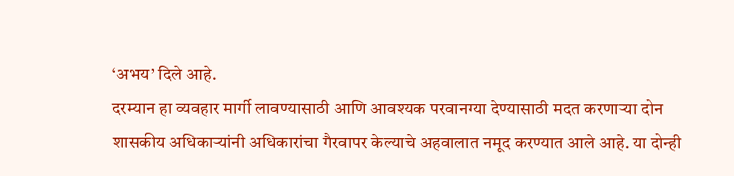‘अभय’ दिले आहे.
दरम्यान हा व्यवहार मार्गी लावण्यासाठी आणि आवश्यक परवानग्या देण्यासाठी मदत करणाऱ्या दोन शासकीय अधिकाऱ्यांनी अधिकारांचा गैरवापर केल्याचे अहवालात नमूद करण्यात आले आहे. या दोन्ही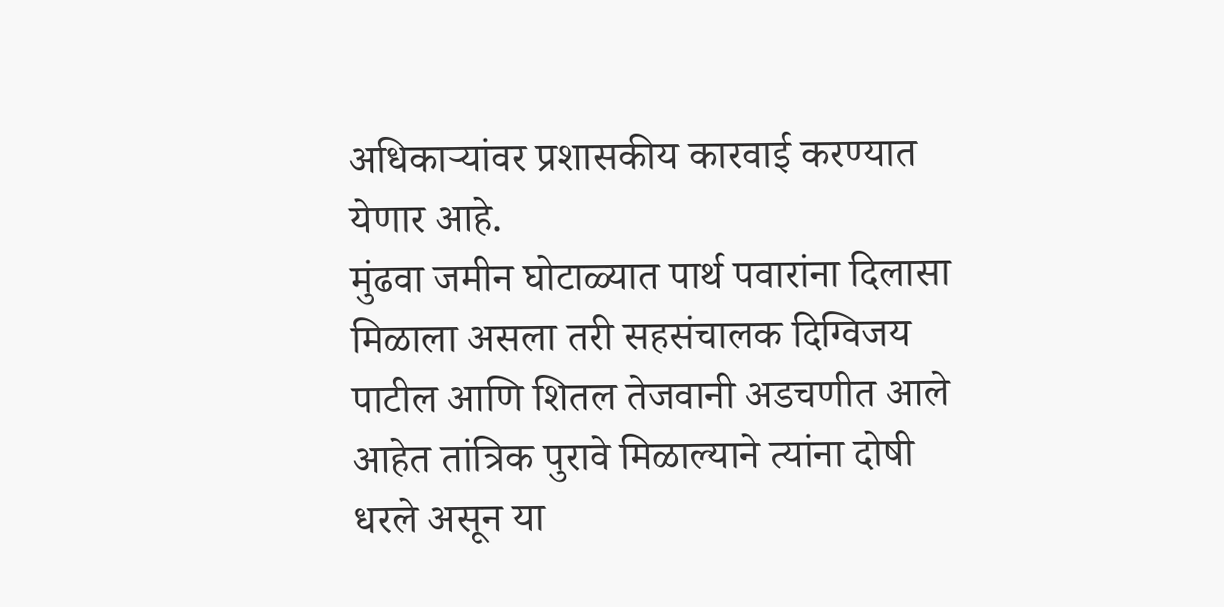अधिकाऱ्यांवर प्रशासकीय कारवाई करण्यात येणार आहे.
मुंढवा जमीन घोटाळ्यात पार्थ पवारांना दिलासा मिळाला असला तरी सहसंचालक दिग्विजय पाटील आणि शितल तेजवानी अडचणीत आले आहेत तांत्रिक पुरावे मिळाल्याने त्यांना दोषी धरले असून या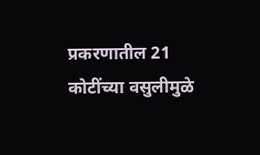प्रकरणातील 21 कोटींच्या वसुलीमुळे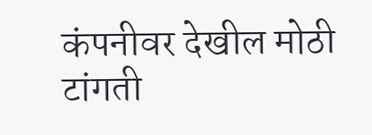कंपनीवर देखील मोठी टांगती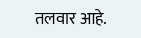तलवार आहे.